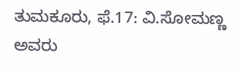ತುಮಕೂರು, ಫೆ.17: ವಿ.ಸೋಮಣ್ಣ ಅವರು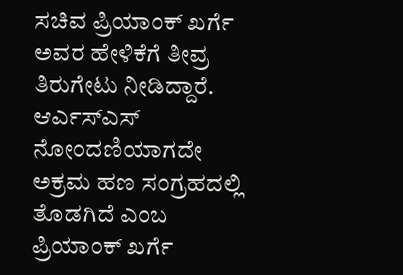ಸಚಿವ ಪ್ರಿಯಾಂಕ್ ಖರ್ಗೆ ಅವರ ಹೇಳಿಕೆಗೆ ತೀವ್ರ ತಿರುಗೇಟು ನೀಡಿದ್ದಾರೆ. ಆರ್ಎಸ್ಎಸ್ ನೋಂದಣಿಯಾಗದೇ ಅಕ್ರಮ ಹಣ ಸಂಗ್ರಹದಲ್ಲಿ ತೊಡಗಿದೆ ಎಂಬ ಪ್ರಿಯಾಂಕ್ ಖರ್ಗೆ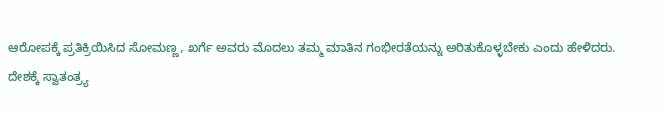ಆರೋಪಕ್ಕೆ ಪ್ರತಿಕ್ರಿಯಿಸಿದ ಸೋಮಣ್ಣ, ಖರ್ಗೆ ಅವರು ಮೊದಲು ತಮ್ಮ ಮಾತಿನ ಗಂಭೀರತೆಯನ್ನು ಅರಿತುಕೊಳ್ಳಬೇಕು ಎಂದು ಹೇಳಿದರು.
ದೇಶಕ್ಕೆ ಸ್ವಾತಂತ್ರ್ಯ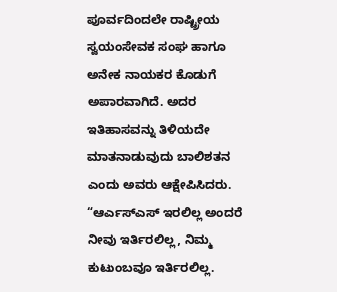ಪೂರ್ವದಿಂದಲೇ ರಾಷ್ಟ್ರೀಯ ಸ್ವಯಂಸೇವಕ ಸಂಘ ಹಾಗೂ ಅನೇಕ ನಾಯಕರ ಕೊಡುಗೆ ಅಪಾರವಾಗಿದೆ. ಅದರ ಇತಿಹಾಸವನ್ನು ತಿಳಿಯದೇ ಮಾತನಾಡುವುದು ಬಾಲಿಶತನ ಎಂದು ಅವರು ಆಕ್ಷೇಪಿಸಿದರು. “ಆರ್ಎಸ್ಎಸ್ ಇರಲಿಲ್ಲ ಅಂದರೆ ನೀವು ಇರ್ತಿರಲಿಲ್ಲ, ನಿಮ್ಮ ಕುಟುಂಬವೂ ಇರ್ತಿರಲಿಲ್ಲ.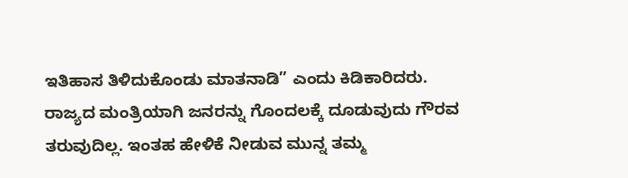ಇತಿಹಾಸ ತಿಳಿದುಕೊಂಡು ಮಾತನಾಡಿ” ಎಂದು ಕಿಡಿಕಾರಿದರು.
ರಾಜ್ಯದ ಮಂತ್ರಿಯಾಗಿ ಜನರನ್ನು ಗೊಂದಲಕ್ಕೆ ದೂಡುವುದು ಗೌರವ ತರುವುದಿಲ್ಲ. ಇಂತಹ ಹೇಳಿಕೆ ನೀಡುವ ಮುನ್ನ ತಮ್ಮ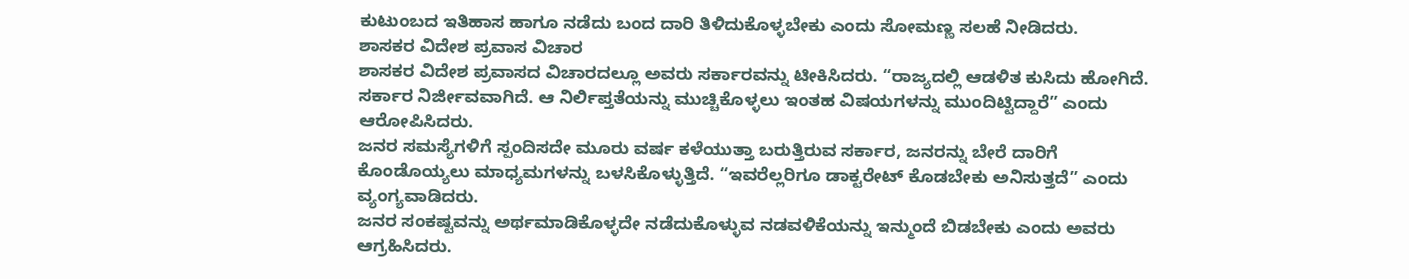ಕುಟುಂಬದ ಇತಿಹಾಸ ಹಾಗೂ ನಡೆದು ಬಂದ ದಾರಿ ತಿಳಿದುಕೊಳ್ಳಬೇಕು ಎಂದು ಸೋಮಣ್ಣ ಸಲಹೆ ನೀಡಿದರು.
ಶಾಸಕರ ವಿದೇಶ ಪ್ರವಾಸ ವಿಚಾರ
ಶಾಸಕರ ವಿದೇಶ ಪ್ರವಾಸದ ವಿಚಾರದಲ್ಲೂ ಅವರು ಸರ್ಕಾರವನ್ನು ಟೀಕಿಸಿದರು. “ರಾಜ್ಯದಲ್ಲಿ ಆಡಳಿತ ಕುಸಿದು ಹೋಗಿದೆ. ಸರ್ಕಾರ ನಿರ್ಜೀವವಾಗಿದೆ. ಆ ನಿರ್ಲಿಪ್ತತೆಯನ್ನು ಮುಚ್ಚಿಕೊಳ್ಳಲು ಇಂತಹ ವಿಷಯಗಳನ್ನು ಮುಂದಿಟ್ಟಿದ್ದಾರೆ” ಎಂದು ಆರೋಪಿಸಿದರು.
ಜನರ ಸಮಸ್ಯೆಗಳಿಗೆ ಸ್ಪಂದಿಸದೇ ಮೂರು ವರ್ಷ ಕಳೆಯುತ್ತಾ ಬರುತ್ತಿರುವ ಸರ್ಕಾರ, ಜನರನ್ನು ಬೇರೆ ದಾರಿಗೆ ಕೊಂಡೊಯ್ಯಲು ಮಾಧ್ಯಮಗಳನ್ನು ಬಳಸಿಕೊಳ್ಳುತ್ತಿದೆ. “ಇವರೆಲ್ಲರಿಗೂ ಡಾಕ್ಟರೇಟ್ ಕೊಡಬೇಕು ಅನಿಸುತ್ತದೆ” ಎಂದು ವ್ಯಂಗ್ಯವಾಡಿದರು.
ಜನರ ಸಂಕಷ್ಟವನ್ನು ಅರ್ಥಮಾಡಿಕೊಳ್ಳದೇ ನಡೆದುಕೊಳ್ಳುವ ನಡವಳಿಕೆಯನ್ನು ಇನ್ಮುಂದೆ ಬಿಡಬೇಕು ಎಂದು ಅವರು ಆಗ್ರಹಿಸಿದರು.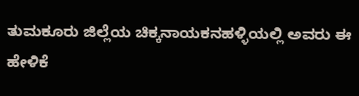ತುಮಕೂರು ಜಿಲ್ಲೆಯ ಚಿಕ್ಕನಾಯಕನಹಳ್ಳಿಯಲ್ಲಿ ಅವರು ಈ ಹೇಳಿಕೆ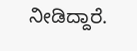ನೀಡಿದ್ದಾರೆ.